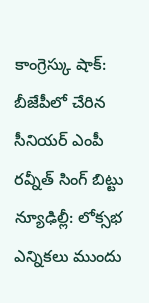కాంగ్రెస్కు షాక్: బీజేపీలో చేరిన సీనియర్ ఎంపీ రవ్నీత్ సింగ్ బిట్టు
న్యూఢిల్లీ: లోక్సభ ఎన్నికలు ముందు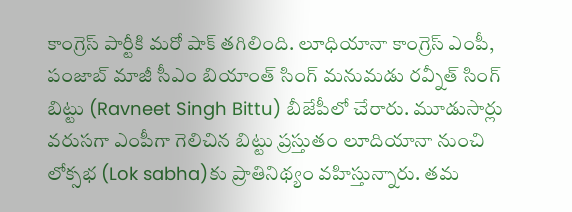కాంగ్రెస్ పార్టీకి మరో షాక్ తగిలింది. లూధియానా కాంగ్రెస్ ఎంపీ, పంజాబ్ మాజీ సీఎం బియాంత్ సింగ్ మనుమడు రవ్నీత్ సింగ్ బిట్టు (Ravneet Singh Bittu) బీజేపీలో చేరారు. మూడుసార్లు వరుసగా ఎంపీగా గెలిచిన బిట్టు ప్రస్తుతం లూదియానా నుంచి లోక్సభ (Lok sabha)కు ప్రాతినిథ్యం వహిస్తున్నారు. తమ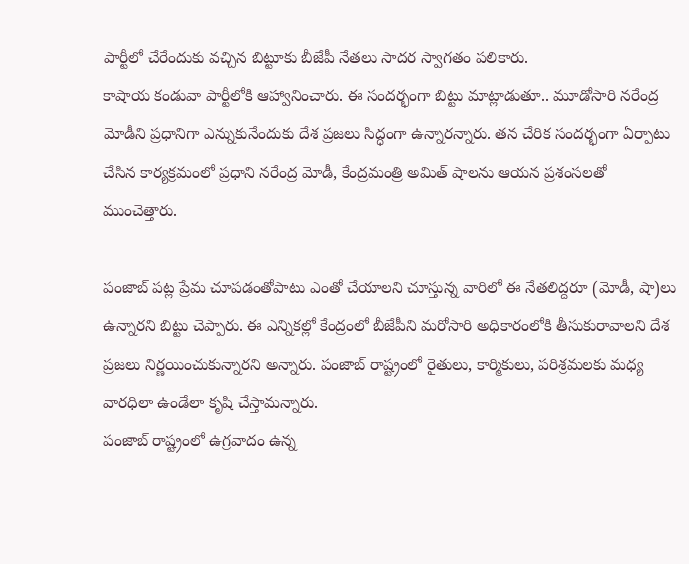పార్టీలో చేరేందుకు వచ్చిన బిట్టూకు బీజేపీ నేతలు సాదర స్వాగతం పలికారు.
కాషాయ కండువా పార్టీలోకి ఆహ్వానించారు. ఈ సందర్భంగా బిట్టు మాట్లాడుతూ.. మూడోసారి నరేంద్ర మోడీని ప్రధానిగా ఎన్నుకునేందుకు దేశ ప్రజలు సిద్ధంగా ఉన్నారన్నారు. తన చేరిక సందర్భంగా ఏర్పాటు చేసిన కార్యక్రమంలో ప్రధాని నరేంద్ర మోడీ, కేంద్రమంత్రి అమిత్ షాలను ఆయన ప్రశంసలతో ముంచెత్తారు.

పంజాబ్ పట్ల ప్రేమ చూపడంతోపాటు ఎంతో చేయాలని చూస్తున్న వారిలో ఈ నేతలిద్దరూ (మోడీ, షా)లు ఉన్నారని బిట్టు చెప్పారు. ఈ ఎన్నికల్లో కేంద్రంలో బీజేపీని మరోసారి అధికారంలోకి తీసుకురావాలని దేశ ప్రజలు నిర్ణయించుకున్నారని అన్నారు. పంజాబ్ రాష్ట్రంలో రైతులు, కార్మికులు, పరిశ్రమలకు మధ్య వారధిలా ఉండేలా కృషి చేస్తామన్నారు.
పంజాబ్ రాష్ట్రంలో ఉగ్రవాదం ఉన్న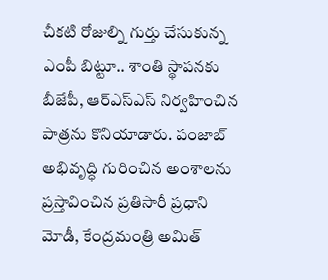చీకటి రోజుల్ని గుర్తు చేసుకున్న ఎంపీ బిట్టూ.. శాంతి స్థాపనకు బీజేపీ, ఆర్ఎస్ఎస్ నిర్వహించిన పాత్రను కొనియాడారు. పంజాబ్ అభివృద్ధి గురించిన అంశాలను ప్రస్తావించిన ప్రతిసారీ ప్రధాని మోడీ, కేంద్రమంత్రి అమిత్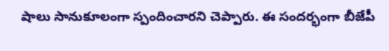షాలు సానుకూలంగా స్పందించారని చెప్పారు. ఈ సందర్భంగా బీజేపీ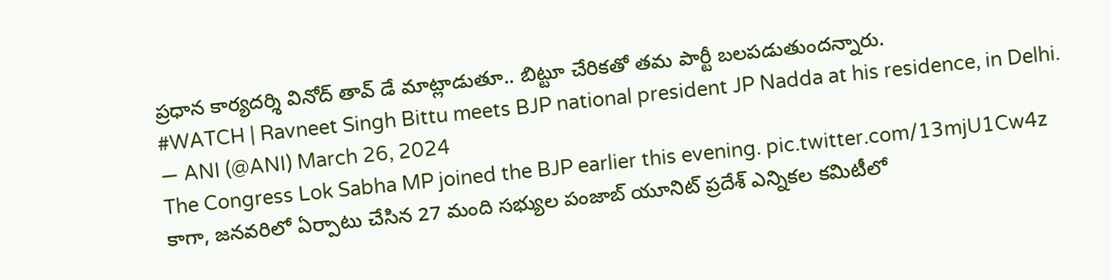ప్రధాన కార్యదర్శి వినోద్ తావ్ డే మాట్లాడుతూ.. బిట్టూ చేరికతో తమ పార్టీ బలపడుతుందన్నారు.
#WATCH | Ravneet Singh Bittu meets BJP national president JP Nadda at his residence, in Delhi.
— ANI (@ANI) March 26, 2024
The Congress Lok Sabha MP joined the BJP earlier this evening. pic.twitter.com/13mjU1Cw4z
కాగా, జనవరిలో ఏర్పాటు చేసిన 27 మంది సభ్యుల పంజాబ్ యూనిట్ ప్రదేశ్ ఎన్నికల కమిటీలో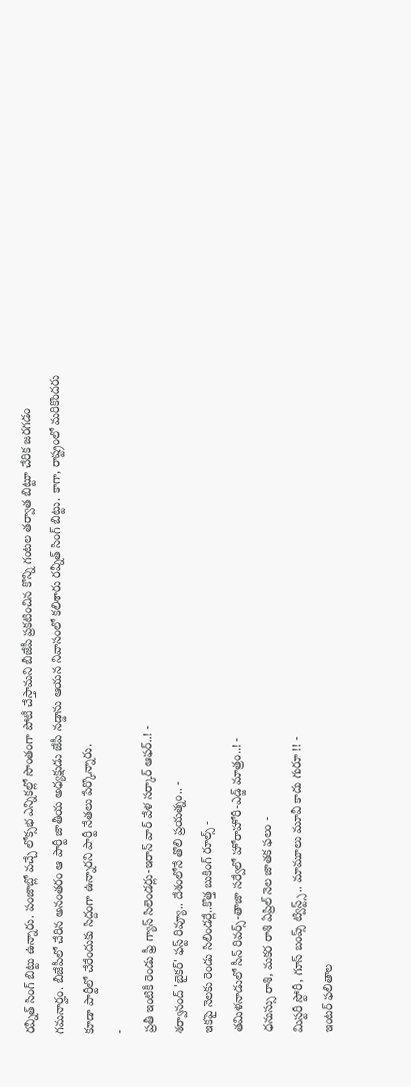రవ్నీత్ సింగ్ బిట్టు ఉన్నారు. పంజాబ్లో వచ్చే లోక్సభ ఎన్నికల్లో సొంతంగా పోటీ చేస్తామని బీజేపీ ప్రకటించిన కొన్ని గంటల తర్వాత బిట్టూ చేరిక జరగడం గమనార్హం. బీజేపీలో చేరిన అనంతరం ఆ పార్టీ జాతీయ అధ్యక్షుడు జేపీ నడ్డాను ఆయన నివాసంలో కలిశారు రవ్నీత్ సింగ్ బిట్టు. కాగా, రాష్ట్రంలో మరికొందరు కూడా పార్టీలో చేరేందుకు సిద్దంగా ఉన్నారని పార్టీ నేతలు పేర్కొన్నారు.
-
ప్రతీ ఇంటికీ రెండు ఫ్రీ గ్యాస్ సిలెండర్లు-ఇరాన్ వార్ వేళ సర్కార్ ఆఫర్..! -
శర్వానంద్ 'బైకర్' ఫస్ట్ రివ్యూ.. దేశంలోనే తొలి ప్రయత్నం.. -
ఇకపై నెలకు రెండు సిలిండర్లే..కొత్త బుకింగ్ రూల్స్ -
తమిళనాడులో సీన్ రివర్స్-తాజా సర్వేలో హోరాహోరీ-ఎడ్జ్ మాత్రం..! -
ధనుస్సు రాశి, మకర రాశి ఏప్రిల్ నెల జాతక ఫలం -
మిస్టరీ స్టోరీ, గూస్ బంప్స్ ట్విస్ట్స్.. మామూలు మూవీ కాదు గురూ !! -
ఇంటర్ ఫలితాల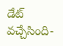డేట్ వచ్చేసింది-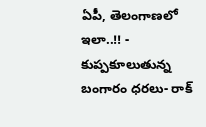ఏపీ, తెలంగాణలో ఇలా..!! -
కుప్పకూలుతున్న బంగారం ధరలు- రాక్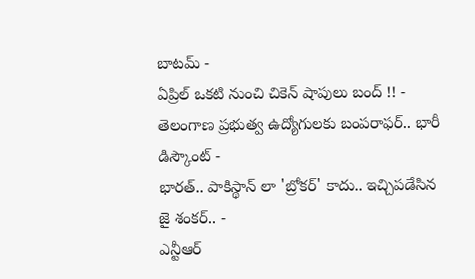బాటమ్ -
ఏప్రిల్ ఒకటి నుంచి చికెన్ షాపులు బంద్ !! -
తెలంగాణ ప్రభుత్వ ఉద్యోగులకు బంపరాఫర్.. భారీ డిస్కౌంట్ -
భారత్.. పాకిస్థాన్ లా 'బ్రోకర్' కాదు.. ఇచ్చిపడేసిన జై శంకర్.. -
ఎన్టీఆర్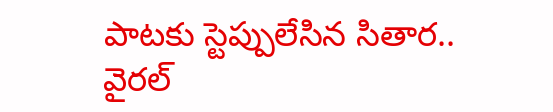పాటకు స్టెప్పులేసిన సితార.. వైరల్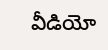వీడియో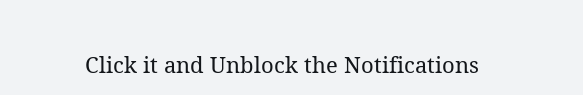Click it and Unblock the Notifications